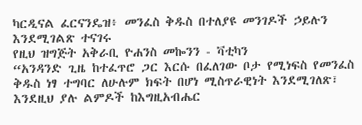ካርዲናል ፈርናንዴዝ፥ መንፈስ ቅዱስ በተለያዩ መንገዶች ኃይሉን እንደሚገልጽ ተናገሩ
የዚህ ዝግጅት አቅራቢ ዮሐንስ መኰንን - ቫቲካን
“አንዳንድ ጊዜ ከተፈጥሮ ጋር እርሱ በፈለገው ቦታ የሚነፍስ የመንፈስ ቅዱስ ነፃ ተግባር ለሁሉም ክፍት በሆነ ሚስጥራዊነት እንደሚገለጽ፣ እንደዚህ ያሉ ልምዶች ከእግዚአብሔር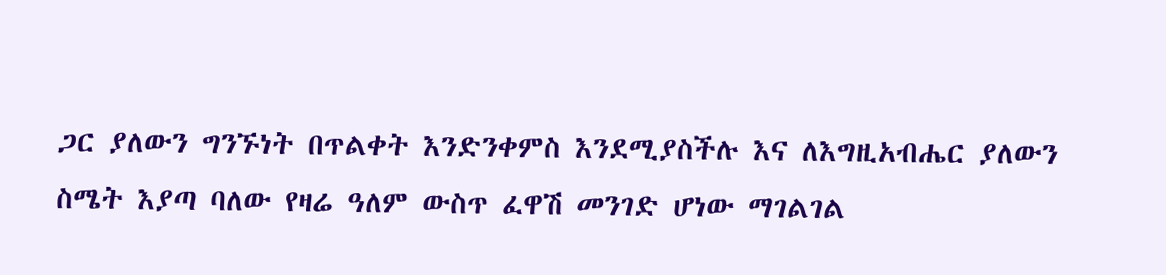ጋር ያለውን ግንኙነት በጥልቀት እንድንቀምስ እንደሚያስችሉ እና ለእግዚአብሔር ያለውን ስሜት እያጣ ባለው የዛሬ ዓለም ውስጥ ፈዋሽ መንገድ ሆነው ማገልገል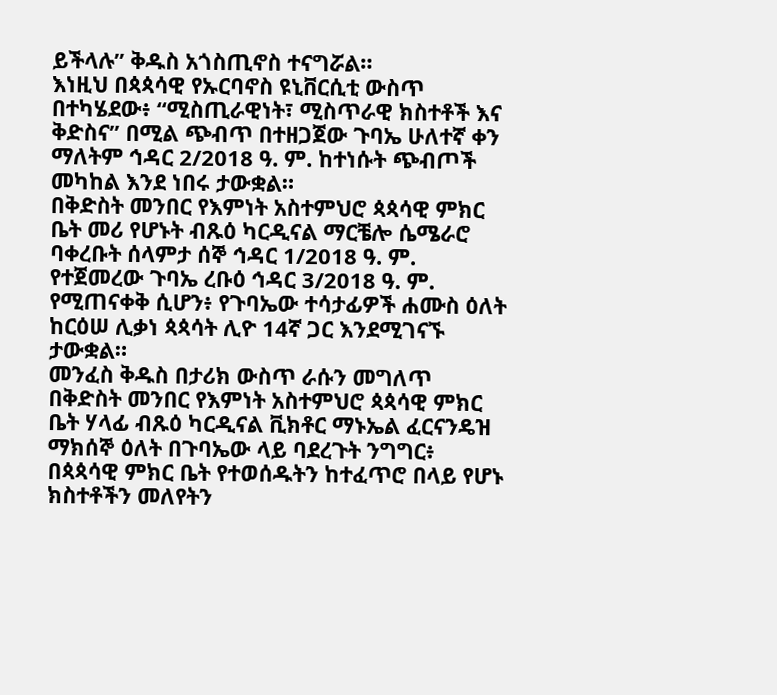ይችላሉ” ቅዱስ አጎስጢኖስ ተናግሯል።
እነዚህ በጳጳሳዊ የኡርባኖስ ዩኒቨርሲቲ ውስጥ በተካሄደው፥ “ሚስጢራዊነት፣ ሚስጥራዊ ክስተቶች እና ቅድስና” በሚል ጭብጥ በተዘጋጀው ጉባኤ ሁለተኛ ቀን ማለትም ኅዳር 2/2018 ዓ. ም. ከተነሱት ጭብጦች መካከል እንደ ነበሩ ታውቋል።
በቅድስት መንበር የእምነት አስተምህሮ ጳጳሳዊ ምክር ቤት መሪ የሆኑት ብጹዕ ካርዲናል ማርቼሎ ሴሜራሮ ባቀረቡት ሰላምታ ሰኞ ኅዳር 1/2018 ዓ. ም. የተጀመረው ጉባኤ ረቡዕ ኅዳር 3/2018 ዓ. ም. የሚጠናቀቅ ሲሆን፥ የጉባኤው ተሳታፊዎች ሐሙስ ዕለት ከርዕሠ ሊቃነ ጳጳሳት ሊዮ 14ኛ ጋር እንደሚገናኙ ታውቋል።
መንፈስ ቅዱስ በታሪክ ውስጥ ራሱን መግለጥ
በቅድስት መንበር የእምነት አስተምህሮ ጳጳሳዊ ምክር ቤት ሃላፊ ብጹዕ ካርዲናል ቪክቶር ማኑኤል ፈርናንዴዝ ማክሰኞ ዕለት በጉባኤው ላይ ባደረጉት ንግግር፥ በጳጳሳዊ ምክር ቤት የተወሰዱትን ከተፈጥሮ በላይ የሆኑ ክስተቶችን መለየትን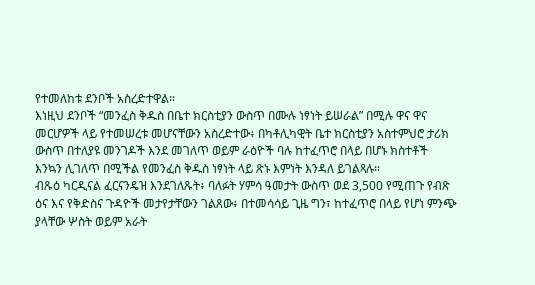የተመለከቱ ደንቦች አስረድተዋል።
እነዚህ ደንቦች “መንፈስ ቅዱስ በቤተ ክርስቲያን ውስጥ በሙሉ ነፃነት ይሠራል” በሚሉ ዋና ዋና መርሆዎች ላይ የተመሠረቱ መሆናቸውን አስረድተው፥ በካቶሊካዊት ቤተ ክርስቲያን አስተምህሮ ታሪክ ውስጥ በተለያዩ መንገዶች እንደ መገለጥ ወይም ራዕዮች ባሉ ከተፈጥሮ በላይ በሆኑ ክስተቶች እንኳን ሊገለጥ በሚችል የመንፈስ ቅዱስ ነፃነት ላይ ጽኑ እምነት እንዳለ ይገልጻሉ።
ብጹዕ ካርዲናል ፈርናንዴዝ እንደገለጹት፥ ባለፉት ሃምሳ ዓመታት ውስጥ ወደ 3,500 የሚጠጉ የብጽ ዕና እና የቅድስና ጉዳዮች መታየታቸውን ገልጸው፥ በተመሳሳይ ጊዜ ግን፣ ከተፈጥሮ በላይ የሆነ ምንጭ ያላቸው ሦስት ወይም አራት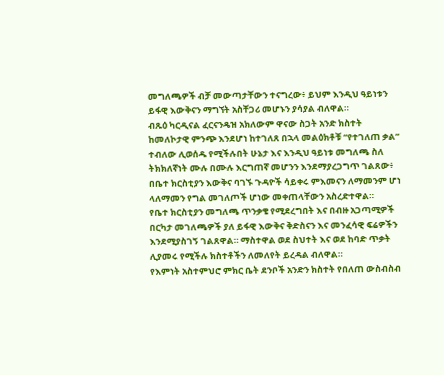መግለጫዎች ብቻ መውጣታቸውን ተናግረው፥ ይህም እንዲህ ዓይነቱን ይፋዊ እውቅናን ማግኘት አስቸጋሪ መሆኑን ያሳያል ብለዋል።
ብጹዕ ካርዲናል ፈርናንዴዝ አክለውም ዋናው ስጋት አንድ ክስተት ከመለኮታዊ ምንጭ እንደሆነ ከተገለጸ በኋላ መልዕክቶቹ “የተገለጠ ቃል” ተብለው ሊወሰዱ የሚችሉበት ሁኔታ እና እንዲህ ዓይነቱ መግለጫ ስለ ትክክለኛነት ሙሉ በሙሉ እርግጠኛ መሆንን እንደማያረጋግጥ ገልጸው፥ በቤተ ክርስቲያን እውቅና ባገኙ ጉዳዮች ሳይቀሩ ምእመናን ለማመንም ሆነ ላለማመን የግል መገለጦች ሆነው መቀጠላቸውን አስረድተዋል።
የቤተ ክርስቲያን መግለጫ ጥንቃቄ የሚደረግበት እና በብዙ አጋጣሚዎች በርካታ መገለጫዎች ያለ ይፋዊ እውቅና ቅድስናን እና መንፈሳዊ ፍሬዎችን እንደሚያስገኝ ገልጸዋል። ማስተዋል ወደ ስህተት እና ወደ ከባድ ጥቃት ሊያመሩ የሚችሉ ክስተቶችን ለመለየት ይረዳል ብለዋል።
የእምነት አስተምህሮ ምክር ቤት ደንቦች አንድን ክስተት የበለጠ ውስብስብ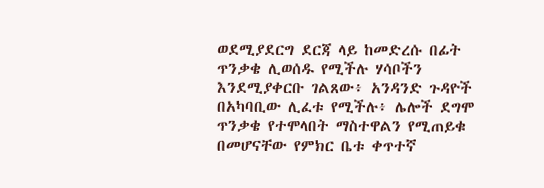ወደሚያደርግ ደርጃ ላይ ከመድረሱ በፊት ጥንቃቄ ሊወሰዱ የሚችሉ ሃሳቦችን እንደሚያቀርቡ ገልጸው፥ አንዳንድ ጉዳዮች በአካባቢው ሊፈቱ የሚችሉ፥ ሌሎች ደግሞ ጥንቃቄ የተሞላበት ማስተዋልን የሚጠይቁ በመሆናቸው የምክር ቤቱ ቀጥተኛ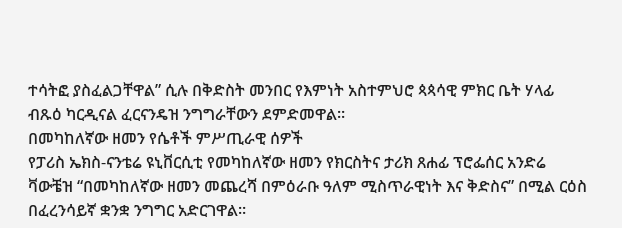ተሳትፎ ያስፈልጋቸዋል” ሲሉ በቅድስት መንበር የእምነት አስተምህሮ ጳጳሳዊ ምክር ቤት ሃላፊ ብጹዕ ካርዲናል ፈርናንዴዝ ንግግራቸውን ደምድመዋል።
በመካከለኛው ዘመን የሴቶች ምሥጢራዊ ሰዎች
የፓሪስ ኤክስ-ናንቴሬ ዩኒቨርሲቲ የመካከለኛው ዘመን የክርስትና ታሪክ ጸሐፊ ፕሮፌሰር አንድሬ ቫውቼዝ “በመካከለኛው ዘመን መጨረሻ በምዕራቡ ዓለም ሚስጥራዊነት እና ቅድስና” በሚል ርዕስ በፈረንሳይኛ ቋንቋ ንግግር አድርገዋል።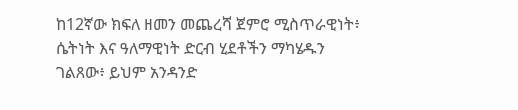ከ12ኛው ክፍለ ዘመን መጨረሻ ጀምሮ ሚስጥራዊነት፥ ሴትነት እና ዓለማዊነት ድርብ ሂደቶችን ማካሄዱን ገልጸው፥ ይህም አንዳንድ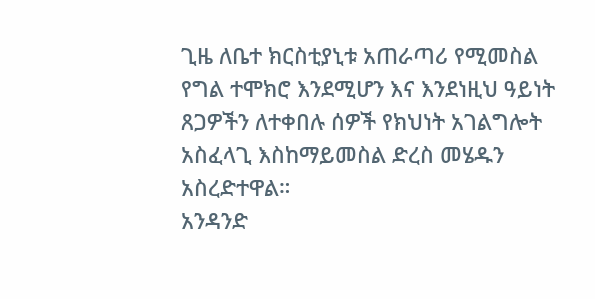ጊዜ ለቤተ ክርስቲያኒቱ አጠራጣሪ የሚመስል የግል ተሞክሮ እንደሚሆን እና እንደነዚህ ዓይነት ጸጋዎችን ለተቀበሉ ሰዎች የክህነት አገልግሎት አስፈላጊ እስከማይመስል ድረስ መሄዱን አስረድተዋል።
አንዳንድ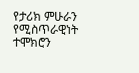የታሪክ ምሁራን የሚስጥራዊነት ተሞክሮን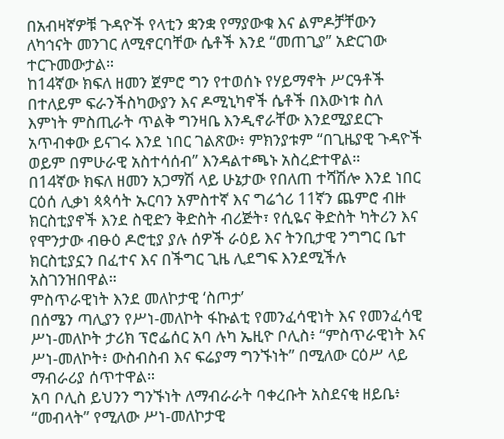በአብዛኛዎቹ ጉዳዮች የላቲን ቋንቋ የማያውቁ እና ልምዶቻቸውን ለካኅናት መንገር ለሚኖርባቸው ሴቶች እንደ “መጠጊያ” አድርገው ተርጉመውታል።
ከ14ኛው ክፍለ ዘመን ጀምሮ ግን የተወሰኑ የሃይማኖት ሥርዓቶች በተለይም ፍራንችስካውያን እና ዶሚኒካኖች ሴቶች በእውነቱ ስለ እምነት ምስጢራት ጥልቅ ግንዛቤ እንዲኖራቸው እንደሚያደርጉ አጥብቀው ይናገሩ እንደ ነበር ገልጽው፥ ምክንያቱም “በጊዜያዊ ጉዳዮች ወይም በምሁራዊ አስተሳሰብ” እንዳልተጫኑ አስረድተዋል።
በ14ኛው ክፍለ ዘመን አጋማሽ ላይ ሁኔታው የበለጠ ተሻሽሎ እንደ ነበር ርዕሰ ሊቃነ ጳጳሳት ኡርባን አምስተኛ እና ግሬጎሪ 11ኛን ጨምሮ ብዙ ክርስቲያኖች እንደ ስዊድን ቅድስት ብሪጅት፣ የሲዬና ቅድስት ካትሪን እና የሞንታው ብፁዕ ዶሮቲያ ያሉ ሰዎች ራዕይ እና ትንቢታዊ ንግግር ቤተ ክርስቲያኗን በፈተና እና በችግር ጊዜ ሊደግፍ እንደሚችሉ አስገንዝበዋል።
ምስጥራዊነት እንደ መለኮታዊ ‘ስጦታ’
በሰሜን ጣሊያን የሥነ-መለኮት ፋኩልቲ የመንፈሳዊነት እና የመንፈሳዊ ሥነ-መለኮት ታሪክ ፕሮፌሰር አባ ሉካ ኤዚዮ ቦሊስ፥ “ምስጥራዊነት እና ሥነ-መለኮት፥ ውስብስብ እና ፍሬያማ ግንኙነት” በሚለው ርዕሥ ላይ ማብራሪያ ሰጥተዋል።
አባ ቦሊስ ይህንን ግንኙነት ለማብራራት ባቀረቡት አስደናቂ ዘይቤ፥ “መብላት” የሚለው ሥነ-መለኮታዊ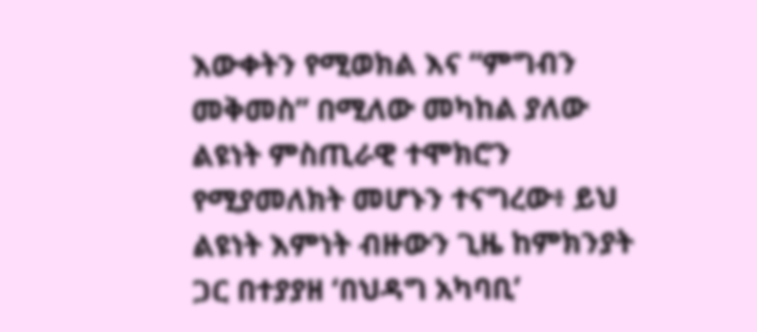እውቀትን የሚወክል እና “ምግብን መቅመስ” በሚለው መካከል ያለው ልዩነት ምስጢራዊ ተሞክሮን የሚያመለክት መሆኑን ተናግረው፥ ይህ ልዩነት እምነት ብዙውን ጊዜ ከምክንያት ጋር በተያያዘ ‘በህዳግ አካባቢ’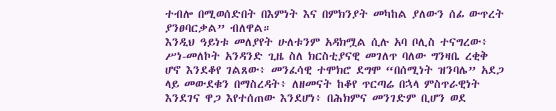ተብሎ በሚወሰድበት በእምነት እና በምክንያት መካከል ያለውን ሰፊ ውጥረት ያንፀባርቃል” ብለዋል።
እንዲህ ዓይነቱ መለያየት ሁለቱንም አዳክሟል ሲሉ አባ ቦሊስ ተናግረው፥ ሥነ-መለኮት አንዳንድ ጊዜ ስለ ክርስቲያናዊ መገለጥ ባለው ግንዛቤ ረቂቅ ሆኖ እንደቆየ ገልጸው፥ መንፈሳዊ ተሞክሮ ደግሞ “በሰሚነት ዝንባሌ” አደጋ ላይ መውደቁን በማስረዳት፥ ለዘመናት ከቆየ ጥርጣሬ በኋላ ምስጥራዊነት እንደገና ዋጋ እየተሰጠው እንደሆነ፥ በሕክምና መንገድም ቢሆን ወደ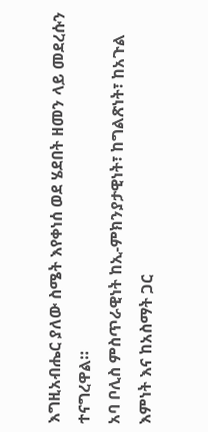እግዚአብሔር ያለው ስሜት እየቀነሰ ወደ ሄደበት ዘመን ላይ መደረሱን ተናግረዋል።
አባ ቦሊስ ምስጥራዊነት ከኢ-ምክንያታዊነት፣ ከግልጽነት፣ ከአጉል እምነት እና ከአስማት ጋር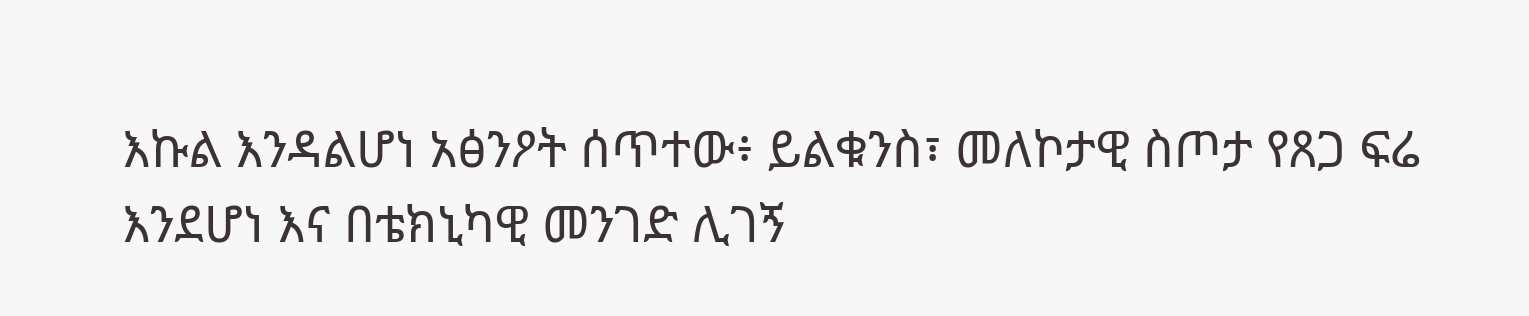እኩል እንዳልሆነ አፅንዖት ሰጥተው፥ ይልቁንስ፣ መለኮታዊ ስጦታ የጸጋ ፍሬ እንደሆነ እና በቴክኒካዊ መንገድ ሊገኝ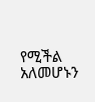የሚችል አለመሆኑን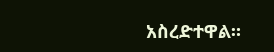አስረድተዋል።